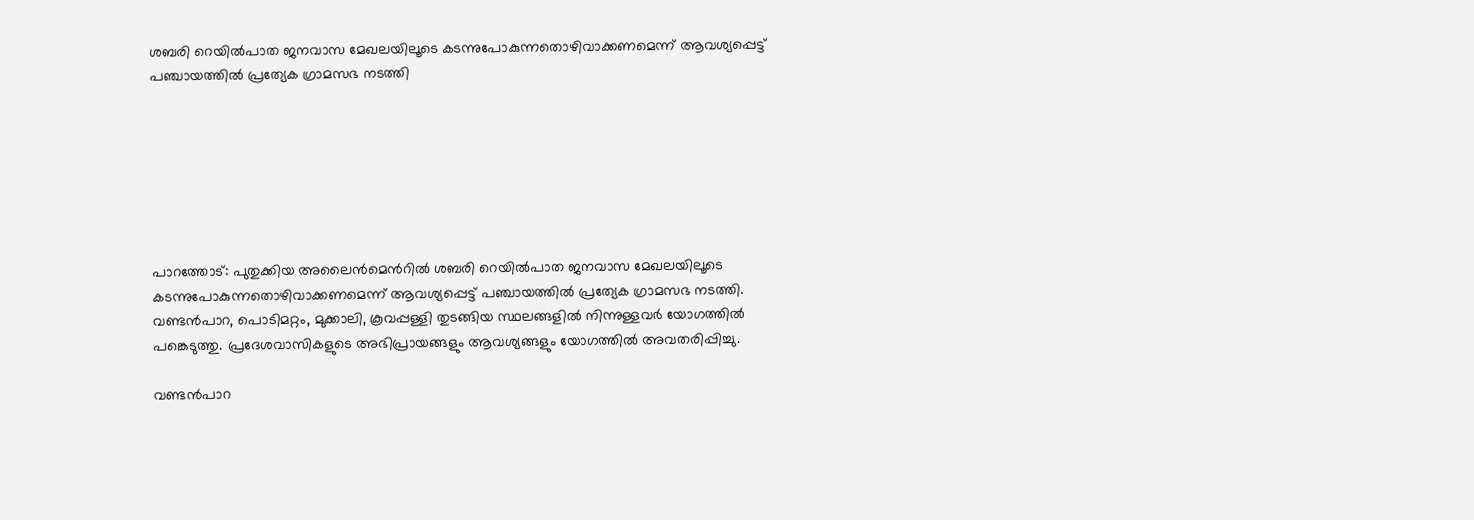ശബരി റെയില്‍പാത ജനവാസ മേഖലയിലൂടെ കടന്നുപോകുന്നതൊഴിവാക്കണമെന്ന് ആവശ്യപ്പെട്ട് പഞ്ചായത്തില്‍ പ്രത്യേക ഗ്രാമസഭ നടത്തി







പാറത്തോട്: പുതുക്കിയ അലൈൻമെന്‍റിൽ ശബരി റെയില്‍പാത ജനവാസ മേഖലയിലൂടെ കടന്നുപോകുന്നതൊഴിവാക്കണമെന്ന് ആവശ്യപ്പെട്ട് പഞ്ചായത്തില്‍ പ്രത്യേക ഗ്രാമസഭ നടത്തി. വണ്ടന്‍പാറ, പൊടിമറ്റം, മുക്കാലി, കൂവപ്പള്ളി തുടങ്ങിയ സ്ഥലങ്ങളില്‍ നിന്നുള്ളവര്‍ യോഗത്തില്‍ പങ്കെടുത്തു. പ്രദേശവാസികളുടെ അഭിപ്രായങ്ങളും ആവശ്യങ്ങളും യോഗത്തില്‍ അവതരിപ്പിച്ചു.

വണ്ടന്‍പാറ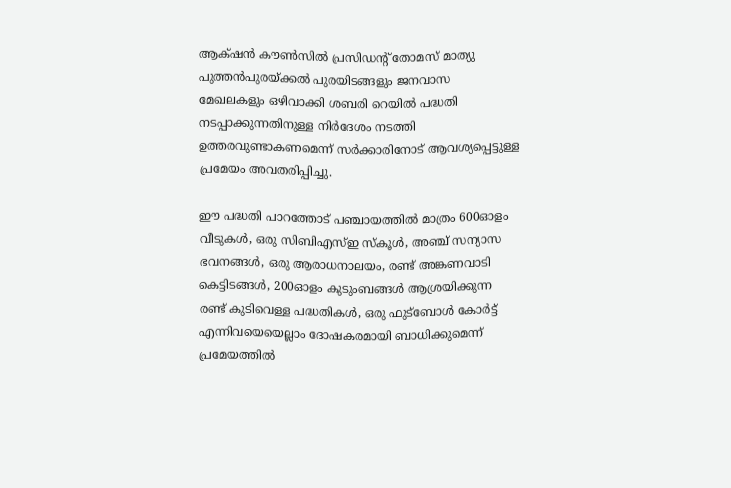ആക്‌ഷന്‍ കൗണ്‍സില്‍ പ്രസിഡന്‍റ് തോമസ് മാത്യു പുത്തന്‍പുരയ്ക്കല്‍ പുരയിടങ്ങളും ജനവാസ മേഖലകളും ഒഴിവാക്കി ശബരി റെയിൽ പദ്ധതി നടപ്പാക്കുന്നതിനുള്ള നിര്‍ദേശം നടത്തി ഉത്തരവുണ്ടാകണമെന്ന് സര്‍ക്കാരിനോട് ആവശ്യപ്പെട്ടുള്ള പ്രമേയം അവതരിപ്പിച്ചു.

ഈ പദ്ധതി പാറത്തോട് പഞ്ചായത്തില്‍ മാത്രം 600ഓളം വീടുകൾ, ഒരു സിബിഎസ്ഇ സ്‌കൂൾ, അഞ്ച് സന്യാസ ഭവനങ്ങൾ, ഒരു ആരാധനാലയം, രണ്ട് അങ്കണവാടി കെട്ടിടങ്ങൾ, 200ഓളം കുടുംബങ്ങള്‍ ആശ്രയിക്കുന്ന രണ്ട് കുടിവെള്ള പദ്ധതികൾ, ഒരു ഫുട്‌ബോള്‍ കോര്‍ട്ട് എന്നിവയെയെല്ലാം ദോഷകരമായി ബാധിക്കുമെന്ന് പ്രമേയത്തില്‍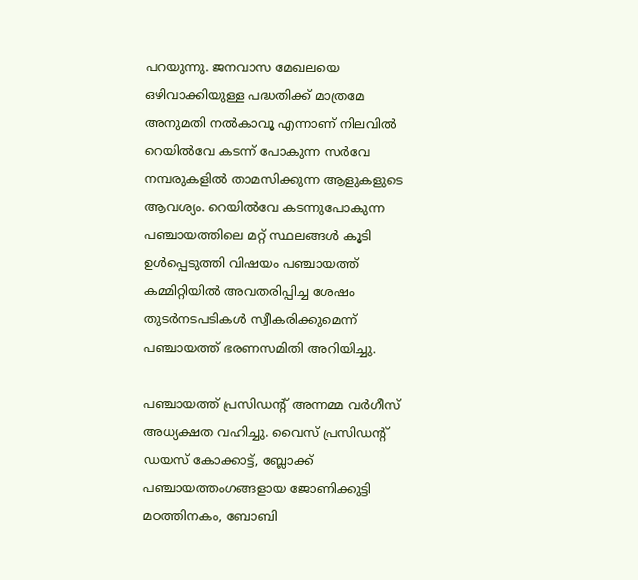പറയുന്നു. ജനവാസ മേഖലയെ ഒഴിവാക്കിയുള്ള പദ്ധതിക്ക് മാത്രമേ അനുമതി നല്‍കാവൂ എന്നാണ് നിലവില്‍ റെയില്‍വേ കടന്ന് പോകുന്ന സര്‍വേ നമ്പരുകളില്‍ താമസിക്കുന്ന ആളുകളുടെ ആവശ്യം. റെയില്‍വേ കടന്നുപോകുന്ന പഞ്ചായത്തിലെ മറ്റ് സ്ഥലങ്ങള്‍ കൂടി ഉള്‍പ്പെടുത്തി വിഷയം പഞ്ചായത്ത് കമ്മിറ്റിയില്‍ അവതരിപ്പിച്ച ശേഷം തുടര്‍നടപടികള്‍ സ്വീകരിക്കുമെന്ന് പഞ്ചായത്ത് ഭരണസമിതി അറിയിച്ചു.

പഞ്ചായത്ത് പ്രസിഡന്‍റ് അന്നമ്മ വര്‍ഗീസ് അധ്യക്ഷത വഹിച്ചു. വൈസ് പ്രസിഡന്‍റ് ഡയസ് കോക്കാട്ട്, ബ്ലോക്ക് പഞ്ചായത്തംഗങ്ങളായ ജോണിക്കുട്ടി മഠത്തിനകം, ബോബി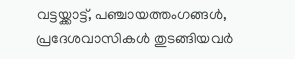വട്ടയ്ക്കാട്ട്, പഞ്ചായത്തംഗങ്ങള്‍, പ്രദേശവാസികള്‍ തുടങ്ങിയവര്‍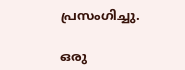പ്രസംഗിച്ചു.

ഒരു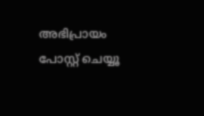അഭിപ്രായം പോസ്റ്റ് ചെയ്യൂ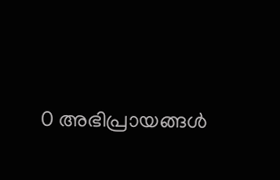0 അഭിപ്രായങ്ങള്‍